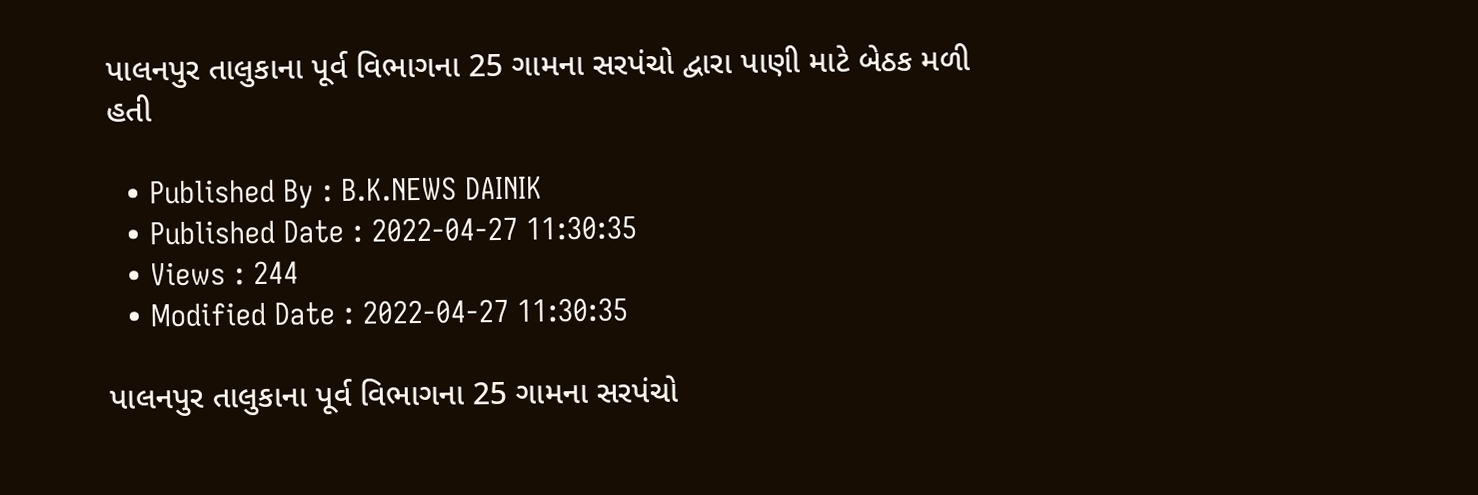પાલનપુર તાલુકાના પૂર્વ વિભાગના 25 ગામના સરપંચો દ્વારા પાણી માટે બેઠક મળી હતી

  • Published By : B.K.NEWS DAINIK
  • Published Date : 2022-04-27 11:30:35
  • Views : 244
  • Modified Date : 2022-04-27 11:30:35

પાલનપુર તાલુકાના પૂર્વ વિભાગના 25 ગામના સરપંચો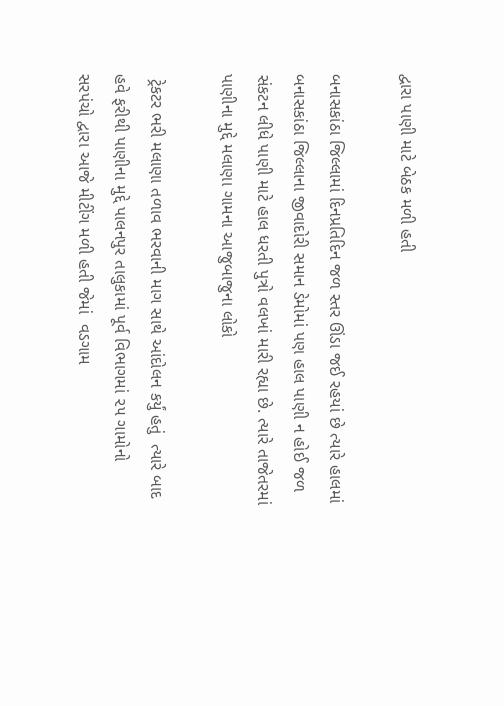દ્વારા પાણી માટે બેઠક મળી હતી

બનાસકાંઠા જિલ્લામાં દિનપ્રતિદિન જળ સ્તર ઊંડા જઈ રહયાં છે ત્યારે હાલમાં બનાસકાંઠા જિલ્લાના જીવાદોરી સમાન ડેમોમાં પણ હાલ પાણી ન હોઈ જળ સંકટન લીધે પાણી માટે હાલ ધરતી પુત્રો વલખાં મારી રહ્યા છે. ત્યારે તાજેતરમાં પાણીના મુદ્દે મલાણા ગામના આજુબાજુના લોકો

 ટ્રેકટર ભરી મલાણા તળાવ ભરવાની માગ સાથે આંદોલન કર્યું હતું  ત્યારે બાદ હવે ફરીથી પાણીના મુદ્દે પાલનપુર તાલુકામાં પૂર્વ વિભાગમાં ૨૫ ગામોનો સરપંચો દ્વારા આજે મીટીંગ મળી હતી જેમાં  વડગામ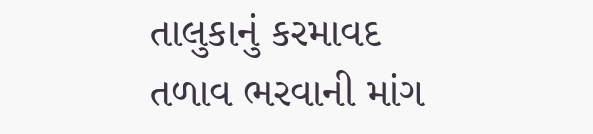તાલુકાનું કરમાવદ તળાવ ભરવાની માંગ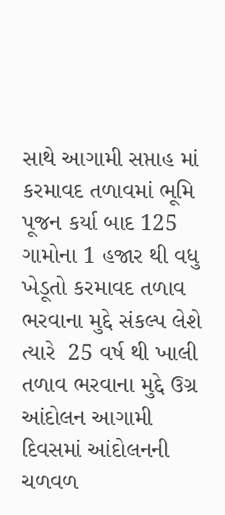સાથે આગામી સપ્તાહ માં કરમાવદ તળાવમાં ભૂમિ પૂજન કર્યા બાદ 125 ગામોના 1 હજાર થી વધુ ખેડૂતો કરમાવદ તળાવ ભરવાના મુદ્દે સંકલ્પ લેશે ત્યારે  25 વર્ષ થી ખાલી તળાવ ભરવાના મુદ્દે ઉગ્ર આંદોલન આગામી દિવસમાં આંદોલનની ચળવળ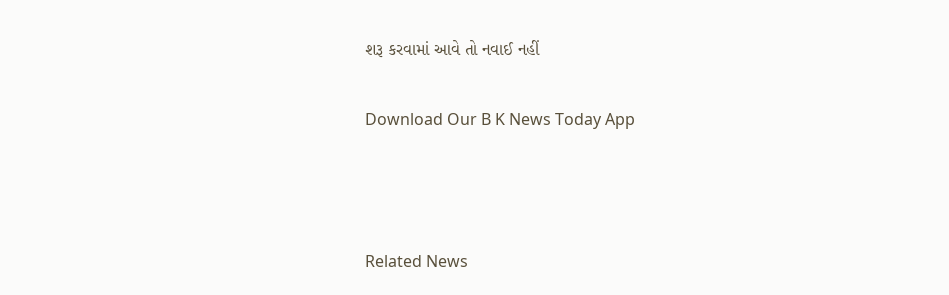શરૂ કરવામાં આવે તો નવાઈ નહીં

Download Our B K News Today App



Related News